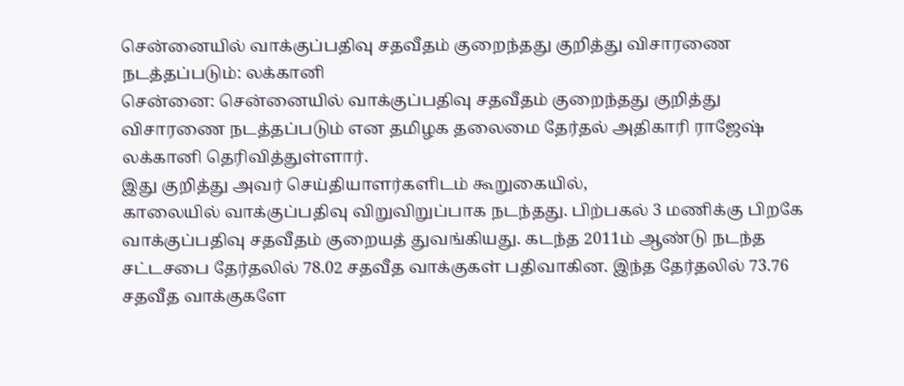சென்னையில் வாக்குப்பதிவு சதவீதம் குறைந்தது குறித்து விசாரணை நடத்தப்படும்: லக்கானி
சென்னை: சென்னையில் வாக்குப்பதிவு சதவீதம் குறைந்தது குறித்து விசாரணை நடத்தப்படும் என தமிழக தலைமை தேர்தல் அதிகாரி ராஜேஷ் லக்கானி தெரிவித்துள்ளார்.
இது குறித்து அவர் செய்தியாளர்களிடம் கூறுகையில்,
காலையில் வாக்குப்பதிவு விறுவிறுப்பாக நடந்தது. பிற்பகல் 3 மணிக்கு பிறகே வாக்குப்பதிவு சதவீதம் குறையத் துவங்கியது. கடந்த 2011ம் ஆண்டு நடந்த சட்டசபை தேர்தலில் 78.02 சதவீத வாக்குகள் பதிவாகின. இந்த தேர்தலில் 73.76 சதவீத வாக்குகளே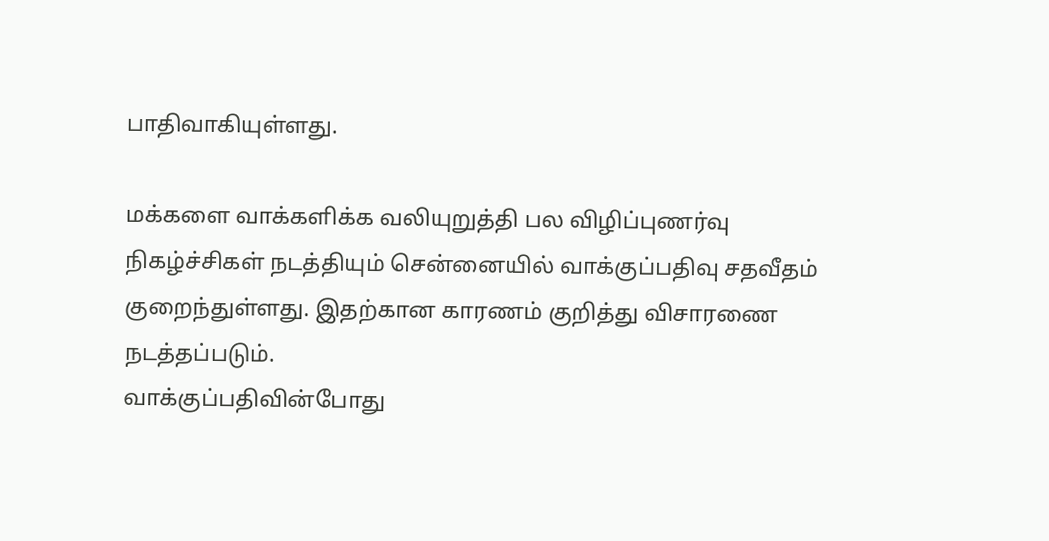பாதிவாகியுள்ளது.

மக்களை வாக்களிக்க வலியுறுத்தி பல விழிப்புணர்வு நிகழ்ச்சிகள் நடத்தியும் சென்னையில் வாக்குப்பதிவு சதவீதம் குறைந்துள்ளது. இதற்கான காரணம் குறித்து விசாரணை நடத்தப்படும்.
வாக்குப்பதிவின்போது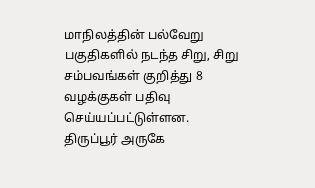மாநிலத்தின் பல்வேறு பகுதிகளில் நடந்த சிறு, சிறு சம்பவங்கள் குறித்து 8 வழக்குகள் பதிவு செய்யப்பட்டுள்ளன. திருப்பூர் அருகே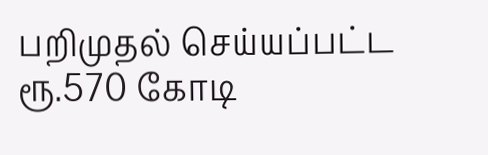பறிமுதல் செய்யப்பட்ட ரூ.570 கோடி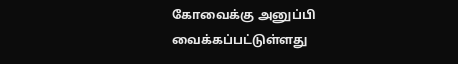கோவைக்கு அனுப்பி வைக்கப்பட்டுள்ளது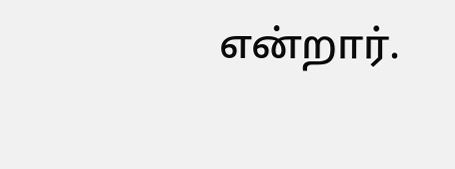என்றார்.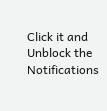Click it and Unblock the Notifications